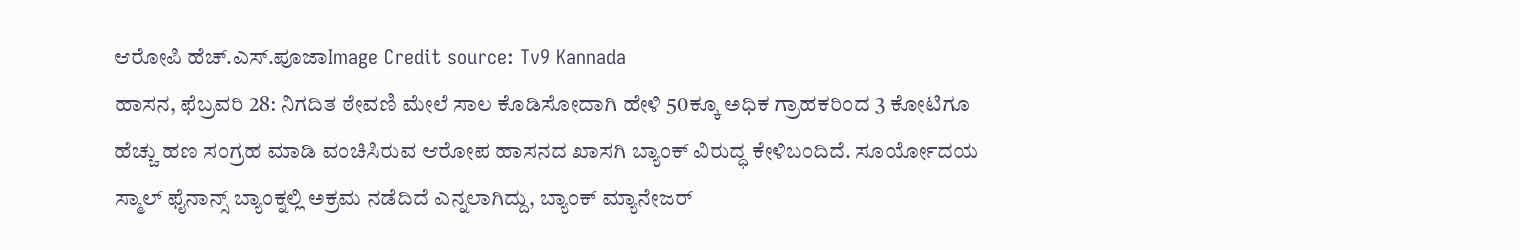ಆರೋಪಿ ಹೆಚ್.ಎಸ್.ಪೂಜಾImage Credit source: Tv9 Kannada
ಹಾಸನ, ಫೆಬ್ರವರಿ 28: ನಿಗದಿತ ಠೇವಣಿ ಮೇಲೆ ಸಾಲ ಕೊಡಿಸೋದಾಗಿ ಹೇಳಿ 50ಕ್ಕೂ ಅಧಿಕ ಗ್ರಾಹಕರಿಂದ 3 ಕೋಟಿಗೂ ಹೆಚ್ಚು ಹಣ ಸಂಗ್ರಹ ಮಾಡಿ ವಂಚಿಸಿರುವ ಆರೋಪ ಹಾಸನದ ಖಾಸಗಿ ಬ್ಯಾಂಕ್ ವಿರುದ್ಧ ಕೇಳಿಬಂದಿದೆ. ಸೂರ್ಯೋದಯ ಸ್ಮಾಲ್ ಫೈನಾನ್ಸ್ ಬ್ಯಾಂಕ್ನಲ್ಲಿ ಅಕ್ರಮ ನಡೆದಿದೆ ಎನ್ನಲಾಗಿದ್ದು, ಬ್ಯಾಂಕ್ ಮ್ಯಾನೇಜರ್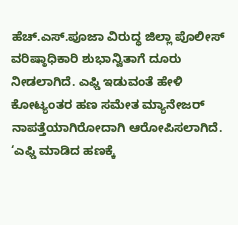ಹೆಚ್.ಎಸ್.ಪೂಜಾ ವಿರುದ್ಧ ಜಿಲ್ಲಾ ಪೊಲೀಸ್ ವರಿಷ್ಠಾಧಿಕಾರಿ ಶುಭಾನ್ವಿತಾಗೆ ದೂರು ನೀಡಲಾಗಿದೆ. ಎಫ್ಡಿ ಇಡುವಂತೆ ಹೇಳಿ ಕೋಟ್ಯಂತರ ಹಣ ಸಮೇತ ಮ್ಯಾನೇಜರ್ ನಾಪತ್ತೆಯಾಗಿರೋದಾಗಿ ಆರೋಪಿಸಲಾಗಿದೆ.
‘ಎಫ್ಡಿ ಮಾಡಿದ ಹಣಕ್ಕೆ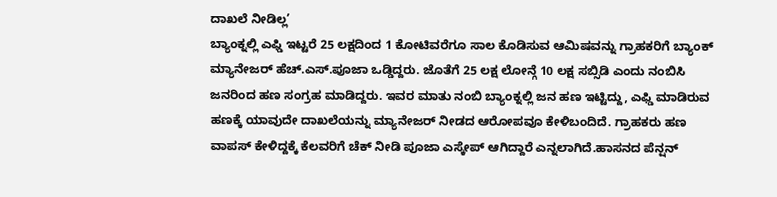ದಾಖಲೆ ನೀಡಿಲ್ಲ’
ಬ್ಯಾಂಕ್ನಲ್ಲಿ ಎಫ್ಡಿ ಇಟ್ಟರೆ 25 ಲಕ್ಷದಿಂದ 1 ಕೋಟಿವರೆಗೂ ಸಾಲ ಕೊಡಿಸುವ ಆಮಿಷವನ್ನು ಗ್ರಾಹಕರಿಗೆ ಬ್ಯಾಂಕ್ ಮ್ಯಾನೇಜರ್ ಹೆಚ್.ಎಸ್.ಪೂಜಾ ಒಡ್ಡಿದ್ದರು. ಜೊತೆಗೆ 25 ಲಕ್ಷ ಲೋನ್ಗೆ 10 ಲಕ್ಷ ಸಬ್ಸಿಡಿ ಎಂದು ನಂಬಿಸಿ ಜನರಿಂದ ಹಣ ಸಂಗ್ರಹ ಮಾಡಿದ್ದರು. ಇವರ ಮಾತು ನಂಬಿ ಬ್ಯಾಂಕ್ನಲ್ಲಿ ಜನ ಹಣ ಇಟ್ಟಿದ್ದು, ಎಫ್ಡಿ ಮಾಡಿರುವ ಹಣಕ್ಕೆ ಯಾವುದೇ ದಾಖಲೆಯನ್ನು ಮ್ಯಾನೇಜರ್ ನೀಡದ ಆರೋಪವೂ ಕೇಳಿಬಂದಿದೆ. ಗ್ರಾಹಕರು ಹಣ ವಾಪಸ್ ಕೇಳಿದ್ದಕ್ಕೆ ಕೆಲವರಿಗೆ ಚೆಕ್ ನೀಡಿ ಪೂಜಾ ಎಸ್ಕೇಪ್ ಆಗಿದ್ದಾರೆ ಎನ್ನಲಾಗಿದೆ.ಹಾಸನದ ಪೆನ್ಷನ್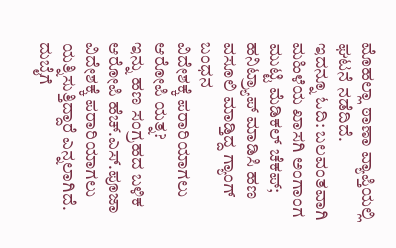ಮೊಹಲ್ಲಾ ಠಾಣಾ ವ್ಯಾಪ್ತಿಯಲ್ಲಿ ಘಟನೆ ನಡೆದಿದೆ.
ಇದನ್ನೂ ಓದಿ: ಬಲವಂತವಾಗಿ ಮಹಿಳೆಯ ಖಾಸಗಿ ಅಂಗಾಂಗ ಮುಟ್ಟಿ ಮೆಡಿಕಲ್ ಚೆಕಪ್; ಹನಿಟ್ರ್ಯಾಪ್ ಮಾಡಿಸಿ ಹಣ ವಸೂಲಿ ಮಾಡ್ತಿದ್ದ ಗ್ಯಾಂಗ್ ಬಂಧನ
ವಿದೇಶಕ್ಕೆ ಪರಾರಿಯಾಗಲು ಆರೋಪಿ ಯತ್ನ?
ಇನ್ನು ಹಣ ಸಂಗ್ರಹದ ಬಳಿಕ ಆರೋಪಿ ಹೆಚ್.ಎಸ್.ಪೂಜಾ ವಿದೇಶಕ್ಕೆ ಪರಾರಿಯಾಗಲು ಯತ್ನಿಸುತ್ತಿದ್ದಾರೆ ಎನ್ನಲಾಗಿದೆ. ದುಬೈಗೆ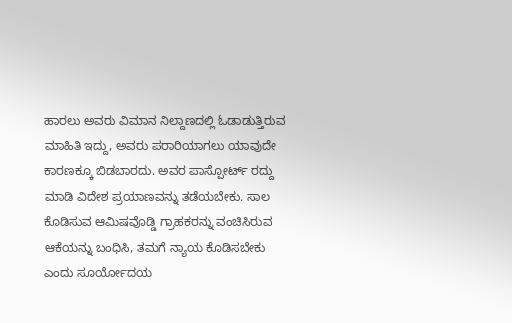ಹಾರಲು ಅವರು ವಿಮಾನ ನಿಲ್ದಾಣದಲ್ಲಿ ಓಡಾಡುತ್ತಿರುವ ಮಾಹಿತಿ ಇದ್ದು, ಅವರು ಪರಾರಿಯಾಗಲು ಯಾವುದೇ ಕಾರಣಕ್ಕೂ ಬಿಡಬಾರದು. ಅವರ ಪಾಸ್ಪೋರ್ಟ್ ರದ್ದು ಮಾಡಿ ವಿದೇಶ ಪ್ರಯಾಣವನ್ನು ತಡೆಯಬೇಕು. ಸಾಲ ಕೊಡಿಸುವ ಆಮಿಷವೊಡ್ಡಿ ಗ್ರಾಹಕರನ್ನು ವಂಚಿಸಿರುವ ಆಕೆಯನ್ನು ಬಂಧಿಸಿ, ತಮಗೆ ನ್ಯಾಯ ಕೊಡಿಸಬೇಕು ಎಂದು ಸೂರ್ಯೋದಯ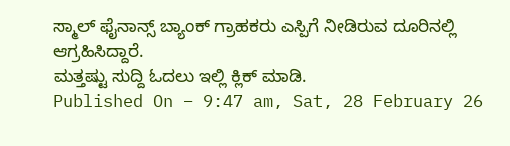ಸ್ಮಾಲ್ ಫೈನಾನ್ಸ್ ಬ್ಯಾಂಕ್ ಗ್ರಾಹಕರು ಎಸ್ಪಿಗೆ ನೀಡಿರುವ ದೂರಿನಲ್ಲಿ ಆಗ್ರಹಿಸಿದ್ದಾರೆ.
ಮತ್ತಷ್ಟು ಸುದ್ದಿ ಓದಲು ಇಲ್ಲಿ ಕ್ಲಿಕ್ ಮಾಡಿ.
Published On – 9:47 am, Sat, 28 February 26